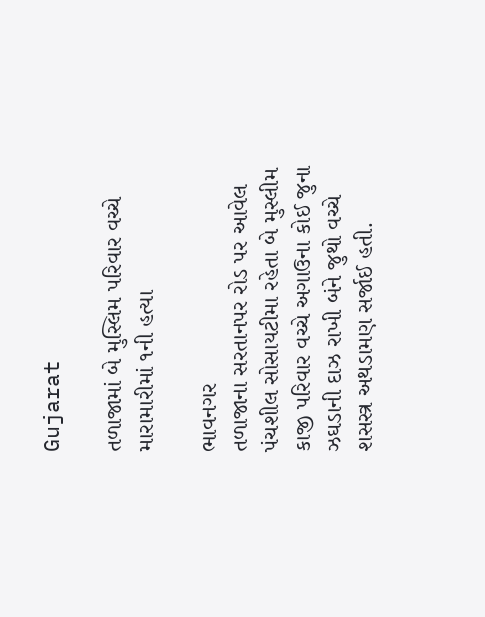Gujarat

તળાજામાં બે મુસ્લિમ પરિવાર વચ્ચે મારામારીમાં ૧ની હત્યા

ભાવનગર
તળાજાના સરતાનપર રોડ પર આવેલ પંચશીલ સોસાયટીમા રહેતા બે મુસ્લીમ કાજી પરિવાર વચ્ચે અગાઉના કોઈ જુના ઝઘડાની દાઝ રાખી બંને જુથો વચ્ચે શસસ્ત્ર અથડામણ સર્જાઈ હતી.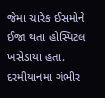જેમા ચારેક ઈસમોને ઈજા થતા હોસ્પિટલ ખસેડાયા હતા. દરમીયાનમા ગંભીર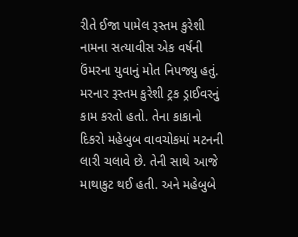રીતે ઈજા પામેલ રૂસ્તમ કુરેશી નામના સત્યાવીસ એક વર્ષની ઉંમરના યુવાનું મોત નિપજ્યુ હતું. મરનાર રૂસ્તમ કુરેશી ટ્રક ડ્રાઈવરનું કામ કરતો હતો. તેના કાકાનો દિકરો મહેબુબ વાવચોકમાં મટનની લારી ચલાવે છે. તેની સાથે આજે માથાકુટ થઈ હતી. અને મહેબુબે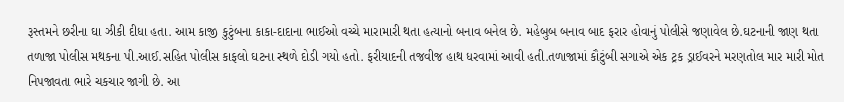રૂસ્તમને છરીના ઘા ઝીકી દીધા હતા. આમ કાજી કુટુંબના કાકા-દાદાના ભાઈઓ વચ્ચે મારામારી થતા હત્યાનો બનાવ બનેલ છે. મહેબુબ બનાવ બાદ ફરાર હોવાનું પોલીસે જણાવેલ છે.ઘટનાની જાણ થતા તળાજા પોલીસ મથકના પી.આઈ.સહિત પોલીસ કાફલો ઘટના સ્થળે દોડી ગયો હતો. ફરીયાદની તજવીજ હાથ ધરવામાં આવી હતી.તળાજામાં કૌટુંબી સગાએ એક ટ્રક ડ્રાઈવરને મરણતોલ માર મારી મોત નિપજાવતા ભારે ચકચાર જાગી છે. આ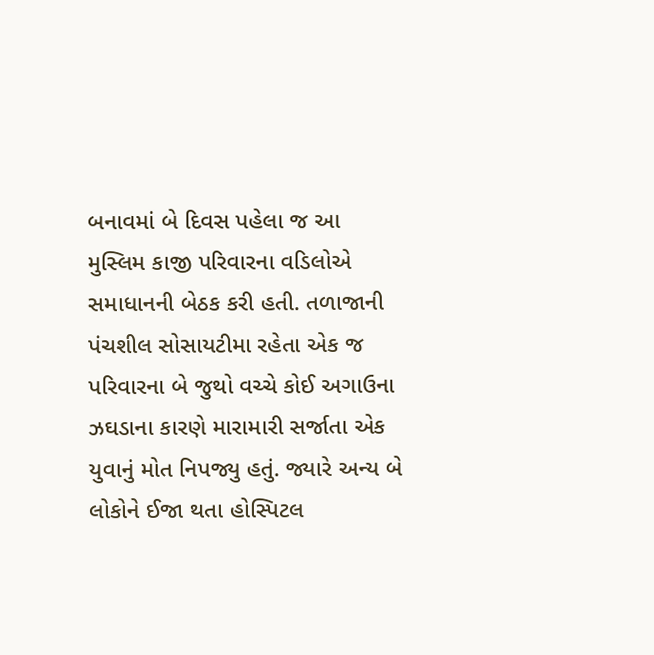બનાવમાં બે દિવસ પહેલા જ આ મુસ્લિમ કાજી પરિવારના વડિલોએ સમાધાનની બેઠક કરી હતી. તળાજાની પંચશીલ સોસાયટીમા રહેતા એક જ પરિવારના બે જુથો વચ્ચે કોઈ અગાઉના ઝઘડાના કારણે મારામારી સર્જાતા એક યુવાનું મોત નિપજ્યુ હતું. જ્યારે અન્ય બે લોકોને ઈજા થતા હોસ્પિટલ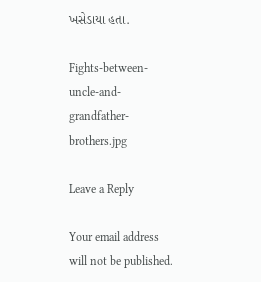ખસેડાયા હતા.

Fights-between-uncle-and-grandfather-brothers.jpg

Leave a Reply

Your email address will not be published.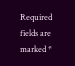Required fields are marked *